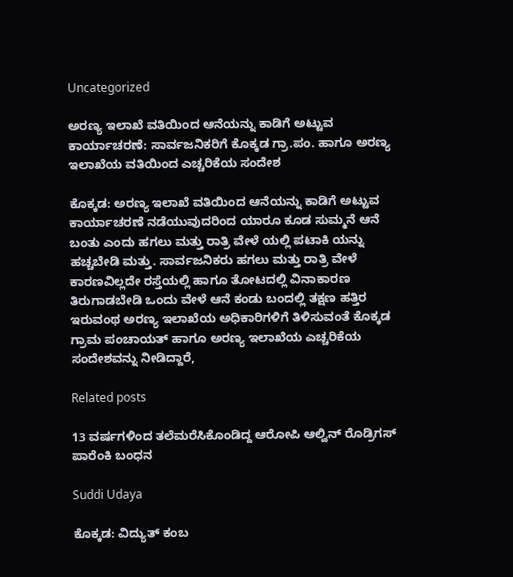Uncategorized

ಅರಣ್ಯ ಇಲಾಖೆ ವತಿಯಿಂದ ಆನೆಯನ್ನು ಕಾಡಿಗೆ ಅಟ್ಟುವ ಕಾರ್ಯಾಚರಣೆ: ಸಾರ್ವಜನಿಕರಿಗೆ ಕೊಕ್ಕಡ ಗ್ರಾ.ಪಂ. ಹಾಗೂ ಅರಣ್ಯ ಇಲಾಖೆಯ ವತಿಯಿಂದ ಎಚ್ಚರಿಕೆಯ ಸಂದೇಶ

ಕೊಕ್ಕಡ: ಅರಣ್ಯ ಇಲಾಖೆ ವತಿಯಿಂದ ಆನೆಯನ್ನು ಕಾಡಿಗೆ ಅಟ್ಟುವ ಕಾರ್ಯಾಚರಣೆ ನಡೆಯುವುದರಿಂದ ಯಾರೂ ಕೂಡ ಸುಮ್ಮನೆ ಆನೆ ಬಂತು ಎಂದು ಹಗಲು ಮತ್ತು ರಾತ್ರಿ ವೇಳೆ ಯಲ್ಲಿ ಪಟಾಕಿ ಯನ್ನು ಹಚ್ಚಬೇಡಿ ಮತ್ತು. ಸಾರ್ವಜನಿಕರು ಹಗಲು ಮತ್ತು ರಾತ್ರಿ ವೇಳೆ ಕಾರಣವಿಲ್ಲದೇ ರಸ್ತೆಯಲ್ಲಿ ಹಾಗೂ ತೋಟದಲ್ಲಿ ವಿನಾಕಾರಣ ತಿರುಗಾಡಬೇಡಿ ಒಂದು ವೇಳೆ ಆನೆ ಕಂಡು ಬಂದಲ್ಲಿ ತಕ್ಷಣ ಹತ್ತಿರ ಇರುವಂಥ ಅರಣ್ಯ ಇಲಾಖೆಯ ಅಧಿಕಾರಿಗಳಿಗೆ ತಿಳಿಸುವಂತೆ ಕೊಕ್ಕಡ ಗ್ರಾಮ ಪಂಚಾಯತ್ ಹಾಗೂ ಅರಣ್ಯ ಇಲಾಖೆಯ ಎಚ್ಚರಿಕೆಯ ಸಂದೇಶವನ್ನು ನೀಡಿದ್ದಾರೆ,

Related posts

13 ವರ್ಷಗಳಿಂದ ತಲೆಮರೆಸಿಕೊಂಡಿದ್ದ ಆರೋಪಿ ಆಲ್ವಿನ್ ರೊಡ್ರಿಗಸ್ ಪಾರೆಂಕಿ ಬಂಧನ

Suddi Udaya

ಕೊಕ್ಕಡ: ವಿದ್ಯುತ್ ಕಂಬ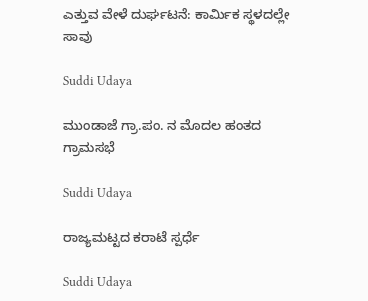ಎತ್ತುವ ವೇಳೆ ದುರ್ಘಟನೆ: ಕಾರ್ಮಿಕ ಸ್ಥಳದಲ್ಲೇ ಸಾವು

Suddi Udaya

ಮುಂಡಾಜೆ ಗ್ರಾ.ಪಂ. ನ ಮೊದಲ ಹಂತದ ಗ್ರಾಮಸಭೆ

Suddi Udaya

ರಾಜ್ಯಮಟ್ಟದ ಕರಾಟೆ ಸ್ಪರ್ಧೆ

Suddi Udaya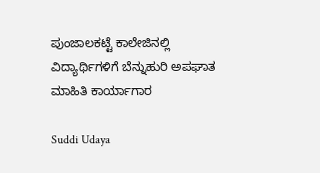ಪುಂಜಾಲಕಟ್ಟೆ ಕಾಲೇಜಿನಲ್ಲಿ  ವಿದ್ಯಾರ್ಥಿಗಳಿಗೆ ಬೆನ್ನುಹುರಿ ಅಪಘಾತ  ಮಾಹಿತಿ ಕಾರ್ಯಾಗಾರ

Suddi Udaya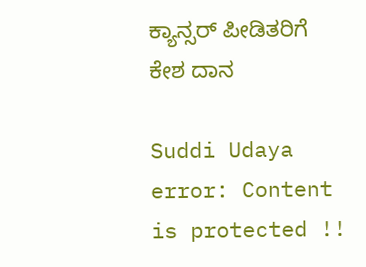ಕ್ಯಾನ್ಸರ್ ಪೀಡಿತರಿಗೆ ಕೇಶ ದಾನ

Suddi Udaya
error: Content is protected !!